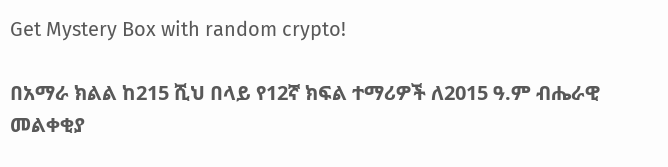Get Mystery Box with random crypto!

በአማራ ክልል ከ215 ሺህ በላይ የ12ኛ ክፍል ተማሪዎች ለ2015 ዓ.ም ብሔራዊ መልቀቂያ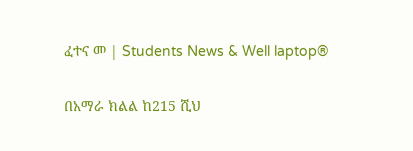ፈተና መ | Students News & Well laptop®

በአማራ ክልል ከ215 ሺህ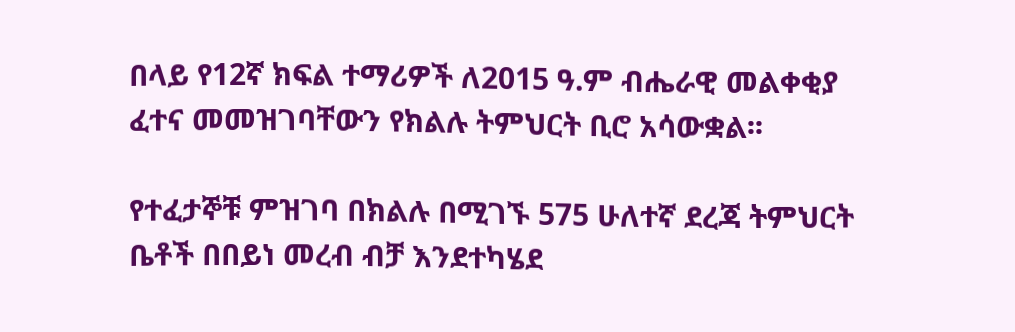በላይ የ12ኛ ክፍል ተማሪዎች ለ2015 ዓ.ም ብሔራዊ መልቀቂያ ፈተና መመዝገባቸውን የክልሉ ትምህርት ቢሮ አሳውቋል፡፡

የተፈታኞቹ ምዝገባ በክልሉ በሚገኙ 575 ሁለተኛ ደረጃ ትምህርት ቤቶች በበይነ መረብ ብቻ እንደተካሄደ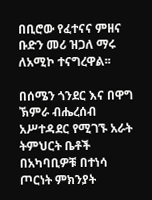በቢሮው የፈተናና ምዘና ቡድን መሪ ዝጋለ ማሩ ለአሚኮ ተናግረዋል፡፡

በሰሜን ጎንደር እና በዋግ ኽምራ ብሔረሰብ አሥተዳደር የሚገኙ አራት ትምህርት ቤቶች በአካባቢዎቹ በተነሳ ጦርነት ምክንያት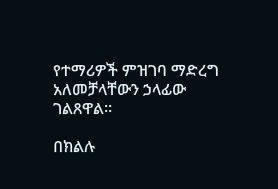የተማሪዎች ምዝገባ ማድረግ አለመቻላቸውን ኃላፊው ገልጸዋል፡፡

በክልሉ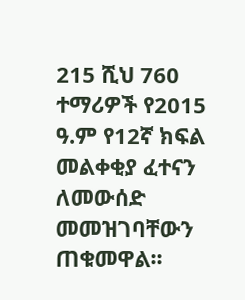215 ሺህ 760 ተማሪዎች የ2015 ዓ.ም የ12ኛ ክፍል መልቀቂያ ፈተናን ለመውሰድ መመዝገባቸውን ጠቁመዋል፡፡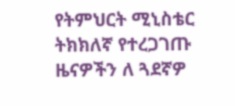የትምህርት ሚኒስቴር ትክክለኛ የተረጋገጡ ዜናዎችን ለ ጓደኛዎ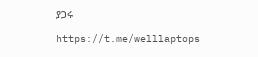ያጋሩ

https://t.me/welllaptops